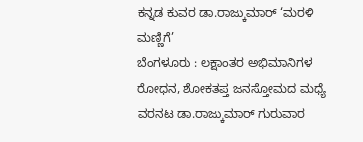ಕನ್ನಡ ಕುವರ ಡಾ.ರಾಜ್ಕುಮಾರ್ ‘ಮರಳಿ ಮಣ್ಣಿಗೆ’
ಬೆಂಗಳೂರು : ಲಕ್ಷಾಂತರ ಅಭಿಮಾನಿಗಳ ರೋಧನ, ಶೋಕತಪ್ತ ಜನಸ್ತೋಮದ ಮಧ್ಯೆ ವರನಟ ಡಾ.ರಾಜ್ಕುಮಾರ್ ಗುರುವಾರ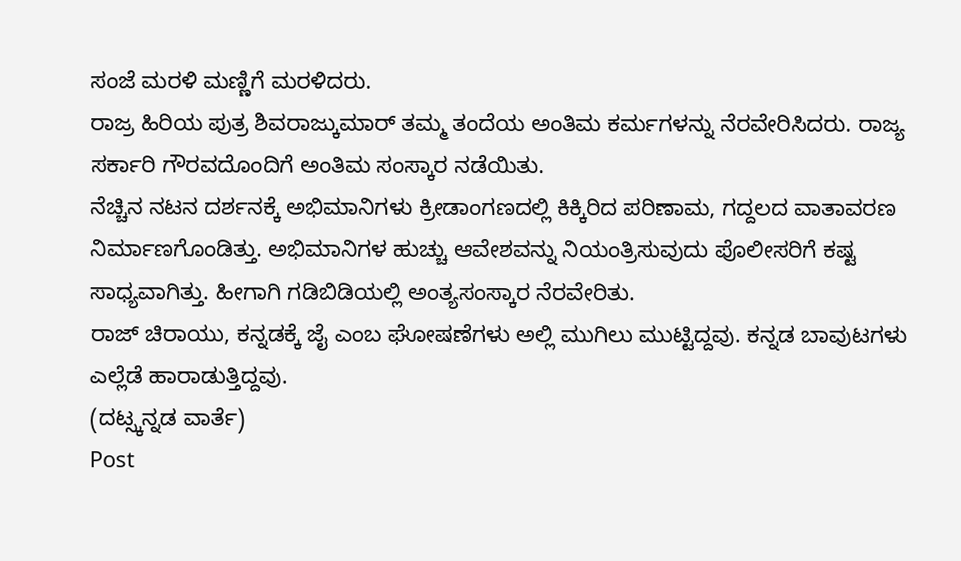ಸಂಜೆ ಮರಳಿ ಮಣ್ಣಿಗೆ ಮರಳಿದರು.
ರಾಜ್ರ ಹಿರಿಯ ಪುತ್ರ ಶಿವರಾಜ್ಕುಮಾರ್ ತಮ್ಮ ತಂದೆಯ ಅಂತಿಮ ಕರ್ಮಗಳನ್ನು ನೆರವೇರಿಸಿದರು. ರಾಜ್ಯ ಸರ್ಕಾರಿ ಗೌರವದೊಂದಿಗೆ ಅಂತಿಮ ಸಂಸ್ಕಾರ ನಡೆಯಿತು.
ನೆಚ್ಚಿನ ನಟನ ದರ್ಶನಕ್ಕೆ ಅಭಿಮಾನಿಗಳು ಕ್ರೀಡಾಂಗಣದಲ್ಲಿ ಕಿಕ್ಕಿರಿದ ಪರಿಣಾಮ, ಗದ್ದಲದ ವಾತಾವರಣ ನಿರ್ಮಾಣಗೊಂಡಿತ್ತು. ಅಭಿಮಾನಿಗಳ ಹುಚ್ಚು ಆವೇಶವನ್ನು ನಿಯಂತ್ರಿಸುವುದು ಪೊಲೀಸರಿಗೆ ಕಷ್ಟ ಸಾಧ್ಯವಾಗಿತ್ತು. ಹೀಗಾಗಿ ಗಡಿಬಿಡಿಯಲ್ಲಿ ಅಂತ್ಯಸಂಸ್ಕಾರ ನೆರವೇರಿತು.
ರಾಜ್ ಚಿರಾಯು, ಕನ್ನಡಕ್ಕೆ ಜೈ ಎಂಬ ಘೋಷಣೆಗಳು ಅಲ್ಲಿ ಮುಗಿಲು ಮುಟ್ಟಿದ್ದವು. ಕನ್ನಡ ಬಾವುಟಗಳು ಎಲ್ಲೆಡೆ ಹಾರಾಡುತ್ತಿದ್ದವು.
(ದಟ್ಸ್ಕನ್ನಡ ವಾರ್ತೆ)
Post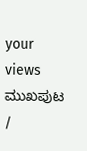your views
ಮುಖಪುಟ /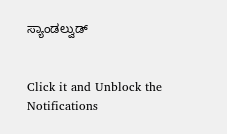ಸ್ಯಾಂಡಲ್ವುಡ್


Click it and Unblock the Notifications